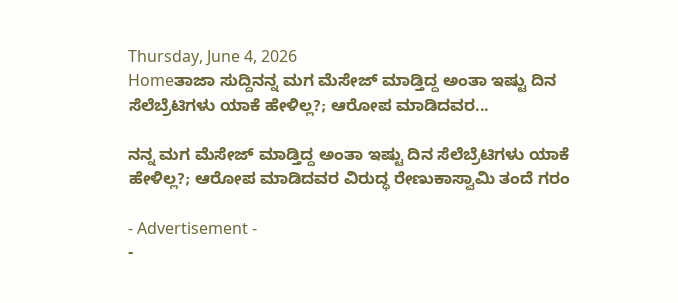Thursday, June 4, 2026
Homeತಾಜಾ ಸುದ್ದಿನನ್ನ ಮಗ ಮೆಸೇಜ್ ಮಾಡ್ತಿದ್ದ ಅಂತಾ ಇಷ್ಟು ದಿನ ಸೆಲೆಬ್ರೆಟಿಗಳು ಯಾಕೆ ಹೇಳಿಲ್ಲ?; ಆರೋಪ ಮಾಡಿದವರ...

ನನ್ನ ಮಗ ಮೆಸೇಜ್ ಮಾಡ್ತಿದ್ದ ಅಂತಾ ಇಷ್ಟು ದಿನ ಸೆಲೆಬ್ರೆಟಿಗಳು ಯಾಕೆ ಹೇಳಿಲ್ಲ?; ಆರೋಪ ಮಾಡಿದವರ ವಿರುದ್ಧ ರೇಣುಕಾಸ್ವಾಮಿ ತಂದೆ ಗರಂ

- Advertisement -
-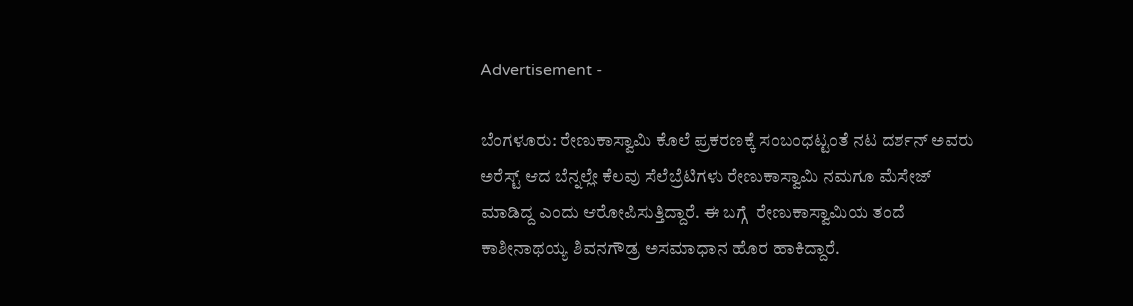Advertisement -

ಬೆಂಗಳೂರು: ರೇಣುಕಾಸ್ವಾಮಿ ಕೊಲೆ ಪ್ರಕರಣಕ್ಕೆ ಸಂಬಂಧಟ್ಟಂತೆ ನಟ ದರ್ಶನ್ ಅವರು ಅರೆಸ್ಟ್ ಆದ ಬೆನ್ನಲ್ಲೇ ಕೆಲವು ಸೆಲೆಬ್ರೆಟಿಗಳು ರೇಣುಕಾಸ್ವಾಮಿ ನಮಗೂ ಮೆಸೇಜ್ ಮಾಡಿದ್ದ ಎಂದು ಆರೋಪಿಸುತ್ತಿದ್ದಾರೆ. ಈ ಬಗ್ಗೆ  ರೇಣುಕಾಸ್ವಾಮಿಯ ತಂದೆ ಕಾಶೀನಾಥಯ್ಯ ಶಿವನಗೌಡ್ರ ಅಸಮಾಧಾನ ಹೊರ ಹಾಕಿದ್ದಾರೆ.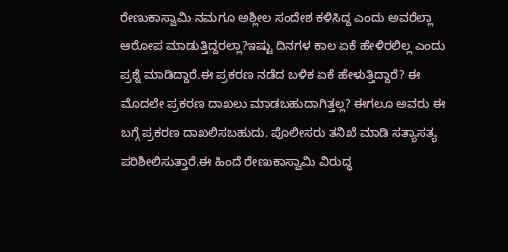ರೇಣುಕಾಸ್ವಾಮಿ ನಮಗೂ ಅಶ್ಲೀಲ‌ ಸಂದೇಶ ಕಳಿಸಿದ್ದ ಎಂದು ಅವರೆಲ್ಲಾ ಆರೋಪ ಮಾಡುತ್ತಿದ್ದರಲ್ಲಾ?ಇಷ್ಟು ದಿನಗಳ ಕಾಲ ಏಕೆ ಹೇಳಿರಲಿಲ್ಲ ಎಂದು ಪ್ರಶ್ನೆ ಮಾಡಿದ್ದಾರೆ.ಈ ಪ್ರಕರಣ ನಡೆದ ಬಳಿಕ ಏಕೆ ಹೇಳುತ್ತಿದ್ದಾರೆ? ಈ ಮೊದಲೇ ಪ್ರಕರಣ ದಾಖಲು ಮಾಡಬಹುದಾಗಿತ್ತಲ್ಲ? ಈಗಲೂ ಅವರು ಈ ಬಗ್ಗೆ ಪ್ರಕರಣ ದಾಖಲಿಸಬಹುದು. ಪೊಲೀಸರು ತನಿಖೆ ಮಾಡಿ ಸತ್ಯಾಸತ್ಯ ಪರಿಶೀಲಿಸುತ್ತಾರೆ.ಈ ಹಿಂದೆ ರೇಣುಕಾಸ್ವಾಮಿ ವಿರುದ್ಧ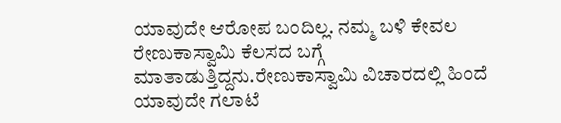ಯಾವುದೇ ಆರೋಪ ಬಂದಿಲ್ಲ. ನಮ್ಮ ಬಳಿ ಕೇವಲ ರೇಣುಕಾಸ್ವಾಮಿ ಕೆಲಸದ ಬಗ್ಗೆ ಮಾತಾಡುತ್ತಿದ್ದನು.ರೇಣುಕಾಸ್ವಾಮಿ ವಿಚಾರದಲ್ಲಿ ಹಿಂದೆ ಯಾವುದೇ ಗಲಾಟೆ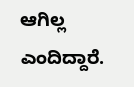ಆಗಿಲ್ಲ ಎಂದಿದ್ದಾರೆ.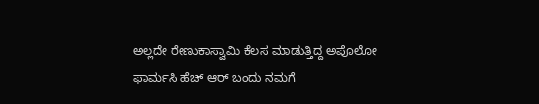ಅಲ್ಲದೇ ರೇಣುಕಾಸ್ವಾಮಿ ಕೆಲಸ ಮಾಡುತ್ತಿದ್ದ ಅಪೊಲೋ ಫಾರ್ಮಸಿ ಹೆಚ್ ಆರ್ ಬಂದು ನಮಗೆ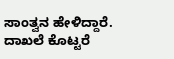ಸಾಂತ್ವನ ಹೇಳಿದ್ದಾರೆ. ದಾಖಲೆ ಕೊಟ್ಟರೆ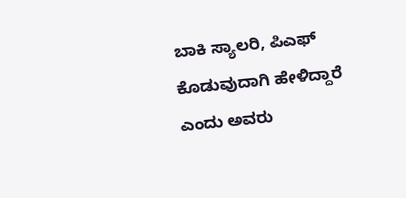ಬಾಕಿ ಸ್ಯಾಲರಿ, ಪಿಎಫ್ ಕೊಡುವುದಾಗಿ ಹೇಳಿದ್ದಾರೆ ಎಂದು ಅವರು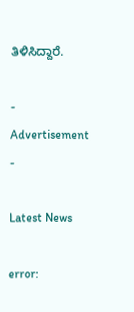ತಿಳಿಸಿದ್ದಾರೆ.

- Advertisement -

Latest News

error: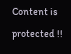Content is protected !!